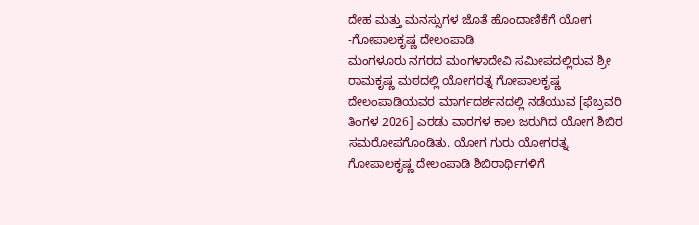ದೇಹ ಮತ್ತು ಮನಸ್ಸುಗಳ ಜೊತೆ ಹೊಂದಾಣಿಕೆಗೆ ಯೋಗ -ಗೋಪಾಲಕೃಷ್ಣ ದೇಲಂಪಾಡಿ
ಮಂಗಳೂರು ನಗರದ ಮಂಗಳಾದೇವಿ ಸಮೀಪದಲ್ಲಿರುವ ಶ್ರೀ ರಾಮಕೃಷ್ಣ ಮಠದಲ್ಲಿ ಯೋಗರತ್ನ ಗೋಪಾಲಕೃಷ್ಣ ದೇಲಂಪಾಡಿಯವರ ಮಾರ್ಗದರ್ಶನದಲ್ಲಿ ನಡೆಯುವ [ಫೆಬ್ರವರಿ ತಿಂಗಳ 2026] ಎರಡು ವಾರಗಳ ಕಾಲ ಜರುಗಿದ ಯೋಗ ಶಿಬಿರ ಸಮರೋಪಗೊಂಡಿತು. ಯೋಗ ಗುರು ಯೋಗರತ್ನ ಗೋಪಾಲಕೃಷ್ಣ ದೇಲಂಪಾಡಿ ಶಿಬಿರಾರ್ಥಿಗಳಿಗೆ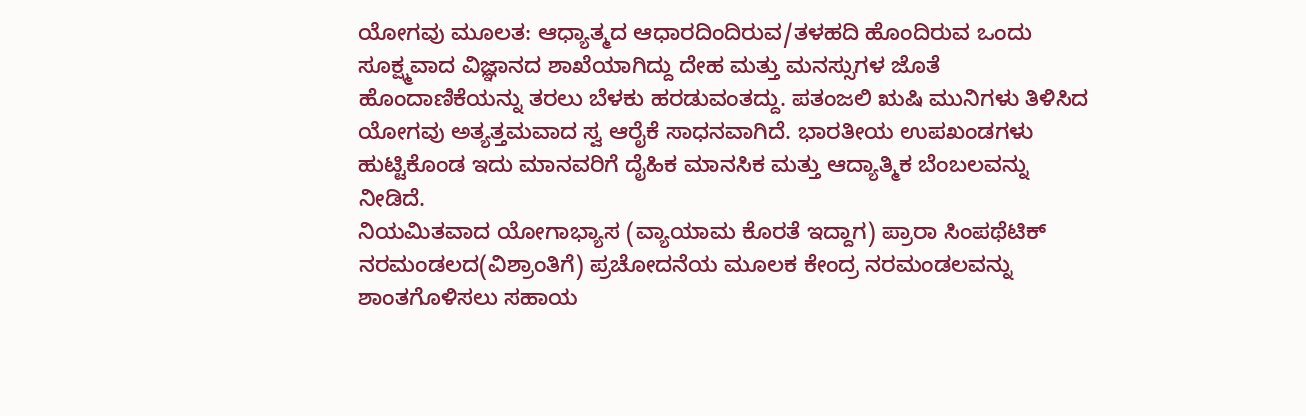ಯೋಗವು ಮೂಲತ: ಆಧ್ಯಾತ್ಮದ ಆಧಾರದಿಂದಿರುವ/ತಳಹದಿ ಹೊಂದಿರುವ ಒಂದು ಸೂಕ್ಷ್ಮವಾದ ವಿಜ್ಞಾನದ ಶಾಖೆಯಾಗಿದ್ದು ದೇಹ ಮತ್ತು ಮನಸ್ಸುಗಳ ಜೊತೆ ಹೊಂದಾಣಿಕೆಯನ್ನು ತರಲು ಬೆಳಕು ಹರಡುವಂತದ್ದು. ಪತಂಜಲಿ ಋಷಿ ಮುನಿಗಳು ತಿಳಿಸಿದ ಯೋಗವು ಅತ್ಯತ್ತಮವಾದ ಸ್ವ ಆರೈಕೆ ಸಾಧನವಾಗಿದೆ. ಭಾರತೀಯ ಉಪಖಂಡಗಳು ಹುಟ್ಟಿಕೊಂಡ ಇದು ಮಾನವರಿಗೆ ದೈಹಿಕ ಮಾನಸಿಕ ಮತ್ತು ಆದ್ಯಾತ್ಮಿಕ ಬೆಂಬಲವನ್ನು ನೀಡಿದೆ.
ನಿಯಮಿತವಾದ ಯೋಗಾಭ್ಯಾಸ (ವ್ಯಾಯಾಮ ಕೊರತೆ ಇದ್ದಾಗ) ಪ್ರಾರಾ ಸಿಂಪಥೆಟಿಕ್ ನರಮಂಡಲದ(ವಿಶ್ರಾಂತಿಗೆ) ಪ್ರಚೋದನೆಯ ಮೂಲಕ ಕೇಂದ್ರ ನರಮಂಡಲವನ್ನು ಶಾಂತಗೊಳಿಸಲು ಸಹಾಯ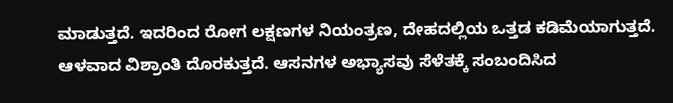ಮಾಡುತ್ತದೆ. ಇದರಿಂದ ರೋಗ ಲಕ್ಷಣಗಳ ನಿಯಂತ್ರಣ, ದೇಹದಲ್ಲಿಯ ಒತ್ತಡ ಕಡಿಮೆಯಾಗುತ್ತದೆ. ಆಳವಾದ ವಿಶ್ರಾಂತಿ ದೊರಕುತ್ತದೆ. ಆಸನಗಳ ಅಭ್ಯಾಸವು ಸೆಳೆತಕ್ಕೆ ಸಂಬಂದಿಸಿದ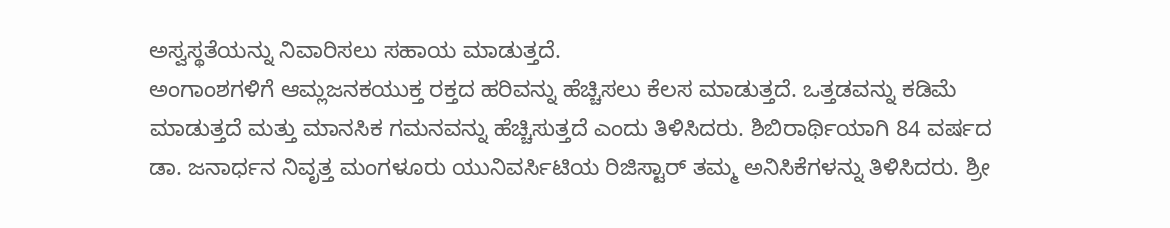ಅಸ್ವಸ್ಥತೆಯನ್ನು ನಿವಾರಿಸಲು ಸಹಾಯ ಮಾಡುತ್ತದೆ.
ಅಂಗಾಂಶಗಳಿಗೆ ಆಮ್ಲಜನಕಯುಕ್ತ ರಕ್ತದ ಹರಿವನ್ನು ಹೆಚ್ಚಿಸಲು ಕೆಲಸ ಮಾಡುತ್ತದೆ. ಒತ್ತಡವನ್ನು ಕಡಿಮೆ ಮಾಡುತ್ತದೆ ಮತ್ತು ಮಾನಸಿಕ ಗಮನವನ್ನು ಹೆಚ್ಚಿಸುತ್ತದೆ ಎಂದು ತಿಳಿಸಿದರು. ಶಿಬಿರಾರ್ಥಿಯಾಗಿ 84 ವರ್ಷದ ಡಾ. ಜನಾರ್ಧನ ನಿವೃತ್ತ ಮಂಗಳೂರು ಯುನಿವರ್ಸಿಟಿಯ ರಿಜಿಸ್ಟಾರ್ ತಮ್ಮ ಅನಿಸಿಕೆಗಳನ್ನು ತಿಳಿಸಿದರು. ಶ್ರೀ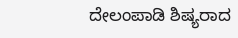ದೇಲಂಪಾಡಿ ಶಿಷ್ಯರಾದ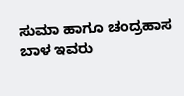ಸುಮಾ ಹಾಗೂ ಚಂದ್ರಹಾಸ ಬಾಳ ಇವರು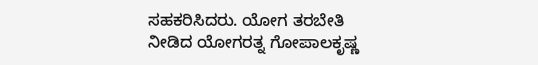ಸಹಕರಿಸಿದರು. ಯೋಗ ತರಬೇತಿ ನೀಡಿದ ಯೋಗರತ್ನ ಗೋಪಾಲಕೃಷ್ಣ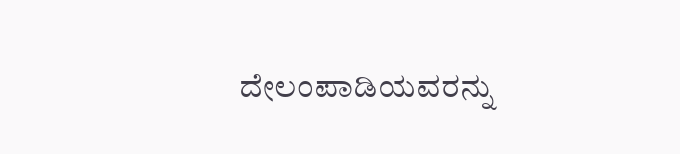ದೇಲಂಪಾಡಿಯವರನ್ನು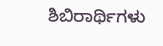ಶಿಬಿರಾರ್ಥಿಗಳು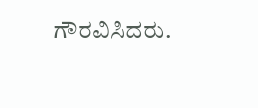ಗೌರವಿಸಿದರು.